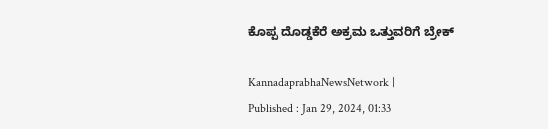ಕೊಪ್ಪ ದೊಡ್ಡಕೆರೆ ಅಕ್ರಮ ಒತ್ತುವರಿಗೆ ಬ್ರೇಕ್‌

KannadaprabhaNewsNetwork |
Published : Jan 29, 2024, 01:33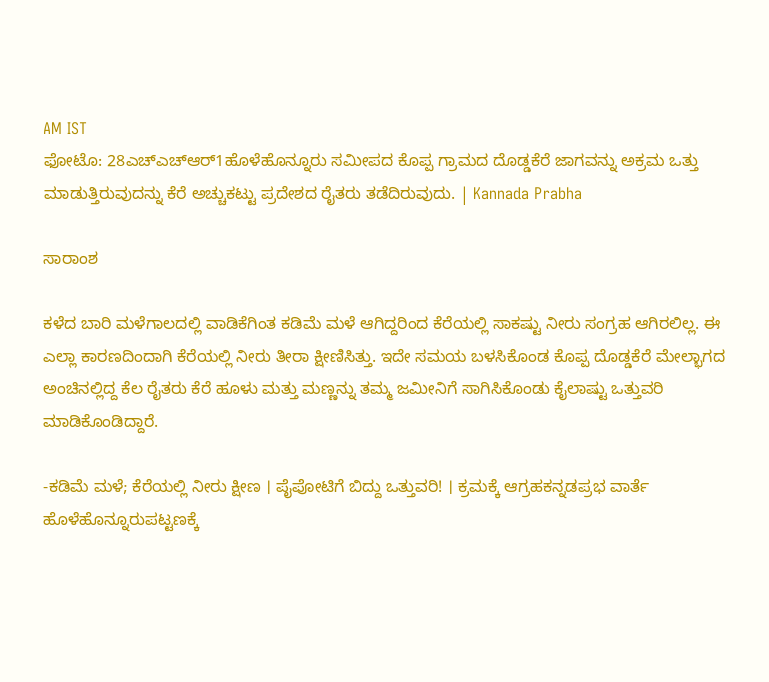AM IST
ಫೋಟೊ: 28ಎಚ್‍ಎಚ್‍ಆರ್1ಹೊಳೆಹೊನ್ನೂರು ಸಮೀಪದ ಕೊಪ್ಪ ಗ್ರಾಮದ ದೊಡ್ಡಕೆರೆ ಜಾಗವನ್ನು ಅಕ್ರಮ ಒತ್ತು ಮಾಡುತ್ತಿರುವುದನ್ನು ಕೆರೆ ಅಚ್ಚುಕಟ್ಟು ಪ್ರದೇಶದ ರೈತರು ತಡೆದಿರುವುದು. | Kannada Prabha

ಸಾರಾಂಶ

ಕಳೆದ ಬಾರಿ ಮಳೆಗಾಲದಲ್ಲಿ ವಾಡಿಕೆಗಿಂತ ಕಡಿಮೆ ಮಳೆ ಆಗಿದ್ದರಿಂದ ಕೆರೆಯಲ್ಲಿ ಸಾಕಷ್ಟು ನೀರು ಸಂಗ್ರಹ ಆಗಿರಲಿಲ್ಲ. ಈ ಎಲ್ಲಾ ಕಾರಣದಿಂದಾಗಿ ಕೆರೆಯಲ್ಲಿ ನೀರು ತೀರಾ ಕ್ಷೀಣಿಸಿತ್ತು. ಇದೇ ಸಮಯ ಬಳಸಿಕೊಂಡ ಕೊಪ್ಪ ದೊಡ್ಡಕೆರೆ ಮೇಲ್ಭಾಗದ ಅಂಚಿನಲ್ಲಿದ್ದ ಕೆಲ ರೈತರು ಕೆರೆ ಹೂಳು ಮತ್ತು ಮಣ್ಣನ್ನು ತಮ್ಮ ಜಮೀನಿಗೆ ಸಾಗಿಸಿಕೊಂಡು ಕೈಲಾಷ್ಟು ಒತ್ತುವರಿ ಮಾಡಿಕೊಂಡಿದ್ದಾರೆ.

-ಕಡಿಮೆ ಮಳೆ; ಕೆರೆಯಲ್ಲಿ ನೀರು ಕ್ಷೀಣ । ಪೈಪೋಟಿಗೆ ಬಿದ್ದು ಒತ್ತುವರಿ! । ಕ್ರಮಕ್ಕೆ ಆಗ್ರಹಕನ್ನಡಪ್ರಭ ವಾರ್ತೆ ಹೊಳೆಹೊನ್ನೂರುಪಟ್ಟಣಕ್ಕೆ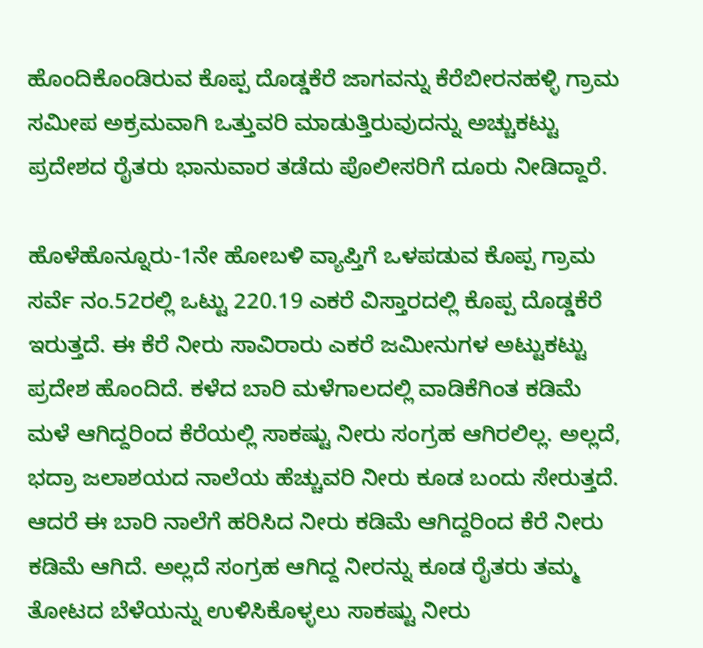ಹೊಂದಿಕೊಂಡಿರುವ ಕೊಪ್ಪ ದೊಡ್ಡಕೆರೆ ಜಾಗವನ್ನು ಕೆರೆಬೀರನಹಳ್ಳಿ ಗ್ರಾಮ ಸಮೀಪ ಅಕ್ರಮವಾಗಿ ಒತ್ತುವರಿ ಮಾಡುತ್ತಿರುವುದನ್ನು ಅಚ್ಚುಕಟ್ಟು ಪ್ರದೇಶದ ರೈತರು ಭಾನುವಾರ ತಡೆದು ಪೊಲೀಸರಿಗೆ ದೂರು ನೀಡಿದ್ದಾರೆ.

ಹೊಳೆಹೊನ್ನೂರು-1ನೇ ಹೋಬಳಿ ವ್ಯಾಪ್ತಿಗೆ ಒಳಪಡುವ ಕೊಪ್ಪ ಗ್ರಾಮ ಸರ್ವೆ ನಂ.52ರಲ್ಲಿ ಒಟ್ಟು 220.19 ಎಕರೆ ವಿಸ್ತಾರದಲ್ಲಿ ಕೊಪ್ಪ ದೊಡ್ಡಕೆರೆ ಇರುತ್ತದೆ. ಈ ಕೆರೆ ನೀರು ಸಾವಿರಾರು ಎಕರೆ ಜಮೀನುಗಳ ಅಟ್ಟುಕಟ್ಟು ಪ್ರದೇಶ ಹೊಂದಿದೆ. ಕಳೆದ ಬಾರಿ ಮಳೆಗಾಲದಲ್ಲಿ ವಾಡಿಕೆಗಿಂತ ಕಡಿಮೆ ಮಳೆ ಆಗಿದ್ದರಿಂದ ಕೆರೆಯಲ್ಲಿ ಸಾಕಷ್ಟು ನೀರು ಸಂಗ್ರಹ ಆಗಿರಲಿಲ್ಲ. ಅಲ್ಲದೆ, ಭದ್ರಾ ಜಲಾಶಯದ ನಾಲೆಯ ಹೆಚ್ಚುವರಿ ನೀರು ಕೂಡ ಬಂದು ಸೇರುತ್ತದೆ. ಆದರೆ ಈ ಬಾರಿ ನಾಲೆಗೆ ಹರಿಸಿದ ನೀರು ಕಡಿಮೆ ಆಗಿದ್ದರಿಂದ ಕೆರೆ ನೀರು ಕಡಿಮೆ ಆಗಿದೆ. ಅಲ್ಲದೆ ಸಂಗ್ರಹ ಆಗಿದ್ದ ನೀರನ್ನು ಕೂಡ ರೈತರು ತಮ್ಮ ತೋಟದ ಬೆಳೆಯನ್ನು ಉಳಿಸಿಕೊಳ್ಳಲು ಸಾಕಷ್ಟು ನೀರು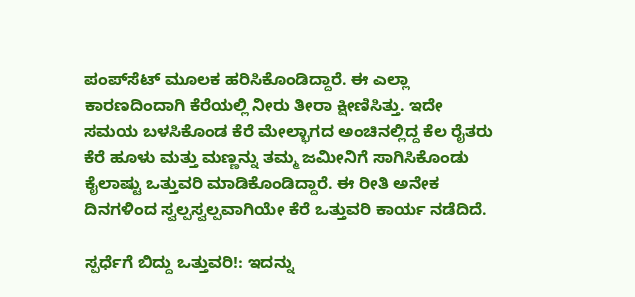ಪಂಪ್‍ಸೆಟ್ ಮೂಲಕ ಹರಿಸಿಕೊಂಡಿದ್ದಾರೆ. ಈ ಎಲ್ಲಾ ಕಾರಣದಿಂದಾಗಿ ಕೆರೆಯಲ್ಲಿ ನೀರು ತೀರಾ ಕ್ಷೀಣಿಸಿತ್ತು. ಇದೇ ಸಮಯ ಬಳಸಿಕೊಂಡ ಕೆರೆ ಮೇಲ್ಭಾಗದ ಅಂಚಿನಲ್ಲಿದ್ದ ಕೆಲ ರೈತರು ಕೆರೆ ಹೂಳು ಮತ್ತು ಮಣ್ಣನ್ನು ತಮ್ಮ ಜಮೀನಿಗೆ ಸಾಗಿಸಿಕೊಂಡು ಕೈಲಾಷ್ಟು ಒತ್ತುವರಿ ಮಾಡಿಕೊಂಡಿದ್ದಾರೆ. ಈ ರೀತಿ ಅನೇಕ ದಿನಗಳಿಂದ ಸ್ವಲ್ಪಸ್ವಲ್ಪವಾಗಿಯೇ ಕೆರೆ ಒತ್ತುವರಿ ಕಾರ್ಯ ನಡೆದಿದೆ.

ಸ್ಪರ್ಧೆಗೆ ಬಿದ್ದು ಒತ್ತುವರಿ!: ಇದನ್ನು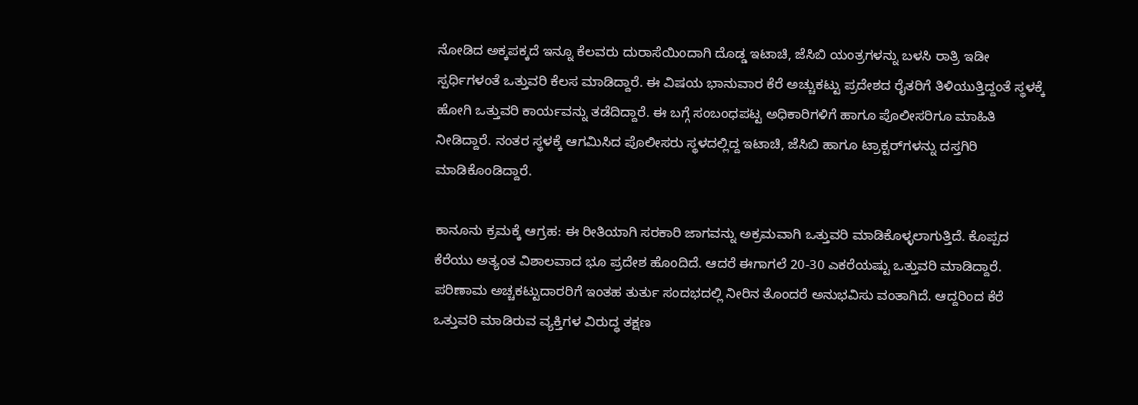ನೋಡಿದ ಅಕ್ಕಪಕ್ಕದೆ ಇನ್ನೂ ಕೆಲವರು ದುರಾಸೆಯಿಂದಾಗಿ ದೊಡ್ಡ ಇಟಾಚಿ, ಜೆಸಿಬಿ ಯಂತ್ರಗಳನ್ನು ಬಳಸಿ ರಾತ್ರಿ ಇಡೀ ಸ್ಪರ್ಧಿಗಳಂತೆ ಒತ್ತುವರಿ ಕೆಲಸ ಮಾಡಿದ್ದಾರೆ. ಈ ವಿಷಯ ಭಾನುವಾರ ಕೆರೆ ಅಚ್ಚುಕಟ್ಟು ಪ್ರದೇಶದ ರೈತರಿಗೆ ತಿಳಿಯುತ್ತಿದ್ದಂತೆ ಸ್ಥಳಕ್ಕೆ ಹೋಗಿ ಒತ್ತುವರಿ ಕಾರ್ಯವನ್ನು ತಡೆದಿದ್ದಾರೆ. ಈ ಬಗ್ಗೆ ಸಂಬಂಧಪಟ್ಟ ಅಧಿಕಾರಿಗಳಿಗೆ ಹಾಗೂ ಪೊಲೀಸರಿಗೂ ಮಾಹಿತಿ ನೀಡಿದ್ದಾರೆ. ನಂತರ ಸ್ಥಳಕ್ಕೆ ಆಗಮಿಸಿದ ಪೊಲೀಸರು ಸ್ಥಳದಲ್ಲಿದ್ದ ಇಟಾಚಿ, ಜೆಸಿಬಿ ಹಾಗೂ ಟ್ರಾಕ್ಟರ್‌ಗಳನ್ನು ದಸ್ತಗಿರಿ ಮಾಡಿಕೊಂಡಿದ್ದಾರೆ.

ಕಾನೂನು ಕ್ರಮಕ್ಕೆ ಆಗ್ರಹ: ಈ ರೀತಿಯಾಗಿ ಸರಕಾರಿ ಜಾಗವನ್ನು ಅಕ್ರಮವಾಗಿ ಒತ್ತುವರಿ ಮಾಡಿಕೊಳ್ಳಲಾಗುತ್ತಿದೆ. ಕೊಪ್ಪದ ಕೆರೆಯು ಅತ್ಯಂತ ವಿಶಾಲವಾದ ಭೂ ಪ್ರದೇಶ ಹೊಂದಿದೆ. ಆದರೆ ಈಗಾಗಲೆ 20-30 ಎಕರೆಯಷ್ಟು ಒತ್ತುವರಿ ಮಾಡಿದ್ದಾರೆ. ಪರಿಣಾಮ ಅಚ್ಚಕಟ್ಟುದಾರರಿಗೆ ಇಂತಹ ತುರ್ತು ಸಂದಭದಲ್ಲಿ ನೀರಿನ ತೊಂದರೆ ಅನುಭವಿಸು ವಂತಾಗಿದೆ. ಆದ್ದರಿಂದ ಕೆರೆ ಒತ್ತುವರಿ ಮಾಡಿರುವ ವ್ಯಕ್ತಿಗಳ ವಿರುದ್ಧ ತಕ್ಷಣ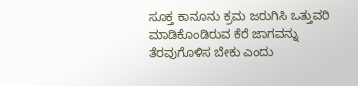ಸೂಕ್ತ ಕಾನೂನು ಕ್ರಮ ಜರುಗಿಸಿ ಒತ್ತುವರಿ ಮಾಡಿಕೊಂಡಿರುವ ಕೆರೆ ಜಾಗವನ್ನು ತೆರವುಗೊಳಿಸ ಬೇಕು ಎಂದು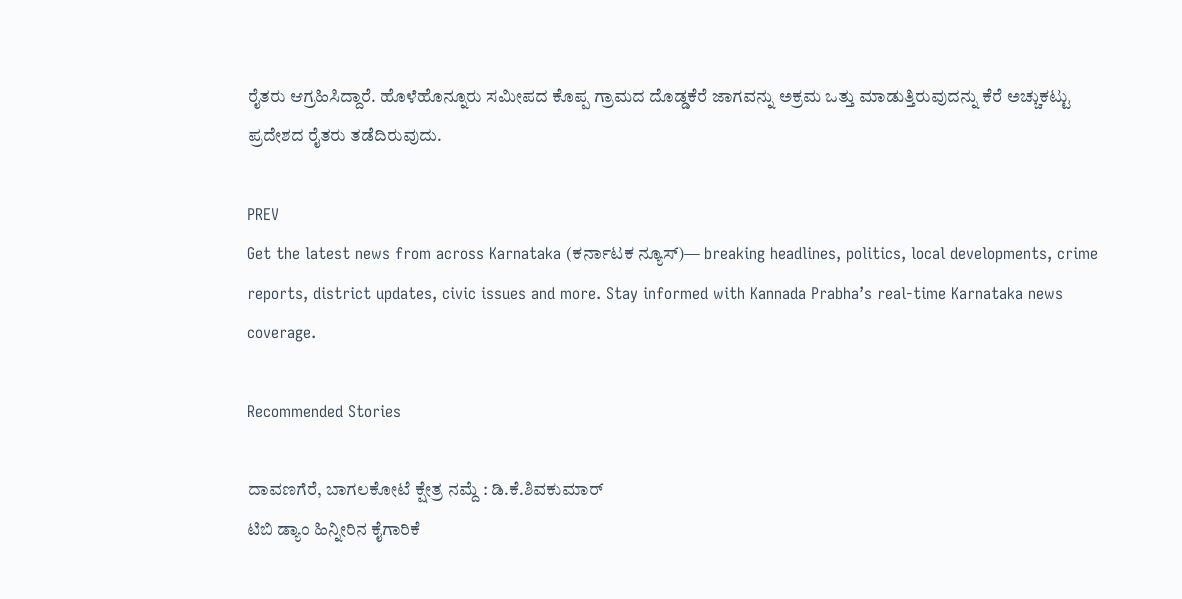ರೈತರು ಆಗ್ರಹಿಸಿದ್ದಾರೆ. ಹೊಳೆಹೊನ್ನೂರು ಸಮೀಪದ ಕೊಪ್ಪ ಗ್ರಾಮದ ದೊಡ್ಡಕೆರೆ ಜಾಗವನ್ನು ಅಕ್ರಮ ಒತ್ತು ಮಾಡುತ್ತಿರುವುದನ್ನು ಕೆರೆ ಅಚ್ಚುಕಟ್ಟು ಪ್ರದೇಶದ ರೈತರು ತಡೆದಿರುವುದು.

PREV
Get the latest news from across Karnataka (ಕರ್ನಾಟಕ ನ್ಯೂಸ್)— breaking headlines, politics, local developments, crime reports, district updates, civic issues and more. Stay informed with Kannada Prabha’s real‑time Karnataka news coverage.

Recommended Stories

ದಾವಣಗೆರೆ, ಬಾಗಲಕೋಟೆ ಕ್ಷೇತ್ರ ನಮ್ದೆ : ಡಿ.ಕೆ.ಶಿವಕುಮಾರ್‌
ಟಿಬಿ ಡ್ಯಾಂ ಹಿನ್ನೀರಿನ ಕೈಗಾರಿಕೆ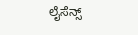ಲೈಸೆನ್ಸ್‌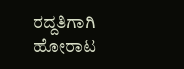ರದ್ದತಿಗಾಗಿ ಹೋರಾಟ